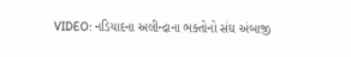VIDEO: નડિયાદના અલીન્દ્રાના ભક્તોનો સંઘ અંબાજી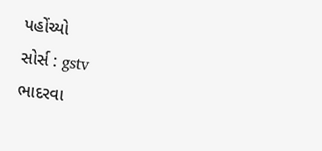પહોંચ્યો
સોર્સ : gstv
ભાદરવા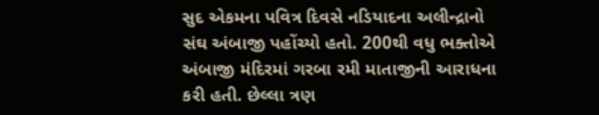સુદ એકમના પવિત્ર દિવસે નડિયાદના અલીન્દ્રાનો સંઘ અંબાજી પહોંચ્યો હતો. 200થી વધુ ભક્તોએ અંબાજી મંદિરમાં ગરબા રમી માતાજીની આરાધના કરી હતી. છેલ્લા ત્રણ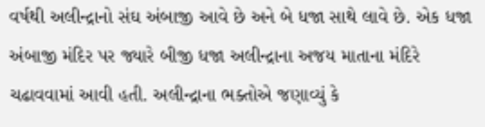વર્ષથી અલીન્દ્રાનો સંઘ અંબાજી આવે છે અને બે ધજા સાથે લાવે છે. એક ધજા અંબાજી મંદિર પર જ્યારે બીજી ધજા અલીન્દ્રાના અજય માતાના મંદિરે ચઢાવવામાં આવી હતી. અલીન્દ્રાના ભક્તોએ જણાવ્યું કે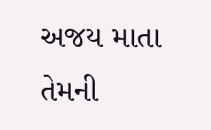અજય માતા તેમની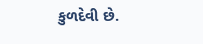કુળદેવી છે.